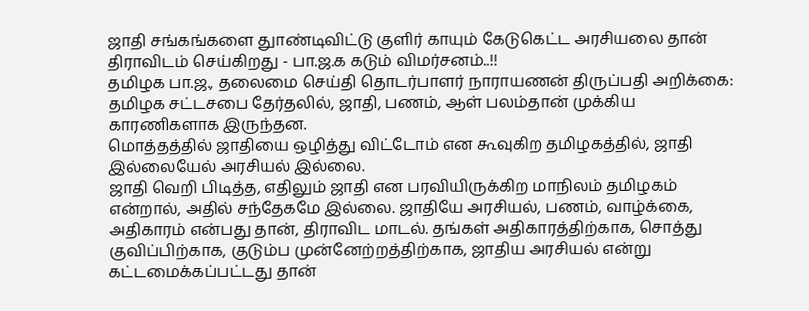ஜாதி சங்கங்களை துாண்டிவிட்டு குளிர் காயும் கேடுகெட்ட அரசியலை தான் திராவிடம் செய்கிறது - பா.ஜ.க கடும் விமர்சனம்..!!
தமிழக பா.ஜ., தலைமை செய்தி தொடர்பாளர் நாராயணன் திருப்பதி அறிக்கை: தமிழக சட்டசபை தேர்தலில், ஜாதி, பணம், ஆள் பலம்தான் முக்கிய காரணிகளாக இருந்தன.
மொத்தத்தில் ஜாதியை ஒழித்து விட்டோம் என கூவுகிற தமிழகத்தில், ஜாதி இல்லையேல் அரசியல் இல்லை.
ஜாதி வெறி பிடித்த, எதிலும் ஜாதி என பரவியிருக்கிற மாநிலம் தமிழகம் என்றால், அதில் சந்தேகமே இல்லை. ஜாதியே அரசியல், பணம், வாழ்க்கை, அதிகாரம் என்பது தான், திராவிட மாடல். தங்கள் அதிகாரத்திற்காக, சொத்து குவிப்பிற்காக, குடும்ப முன்னேற்றத்திற்காக, ஜாதிய அரசியல் என்று கட்டமைக்கப்பட்டது தான்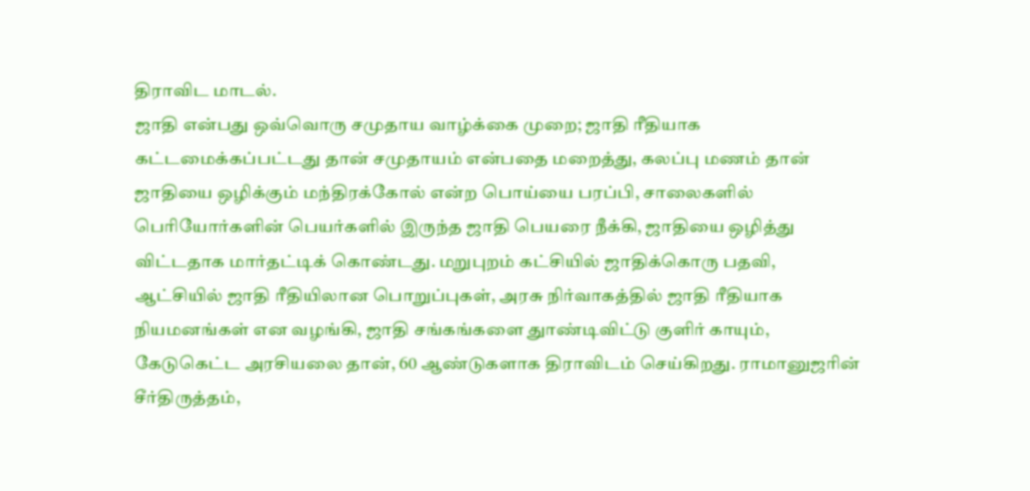திராவிட மாடல்.
ஜாதி என்பது ஒவ்வொரு சமுதாய வாழ்க்கை முறை; ஜாதி ரீதியாக கட்டமைக்கப்பட்டது தான் சமுதாயம் என்பதை மறைத்து, கலப்பு மணம் தான் ஜாதியை ஒழிக்கும் மந்திரக்கோல் என்ற பொய்யை பரப்பி, சாலைகளில் பெரியோர்களின் பெயர்களில் இருந்த ஜாதி பெயரை நீக்கி, ஜாதியை ஒழித்து விட்டதாக மார்தட்டிக் கொண்டது. மறுபுறம் கட்சியில் ஜாதிக்கொரு பதவி,
ஆட்சியில் ஜாதி ரீதியிலான பொறுப்புகள், அரசு நிர்வாகத்தில் ஜாதி ரீதியாக நியமனங்கள் என வழங்கி, ஜாதி சங்கங்களை துாண்டிவிட்டு குளிர் காயும், கேடுகெட்ட அரசியலை தான், 60 ஆண்டுகளாக திராவிடம் செய்கிறது. ராமானுஜரின் சீர்திருத்தம்,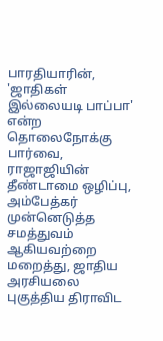பாரதியாரின், 'ஜாதிகள் இல்லையடி பாப்பா' என்ற தொலைநோக்கு பார்வை, ராஜாஜியின் தீண்டாமை ஒழிப்பு, அம்பேத்கர் முன்னெடுத்த சமத்துவம் ஆகியவற்றை மறைத்து, ஜாதிய அரசியலை புகுத்திய திராவிட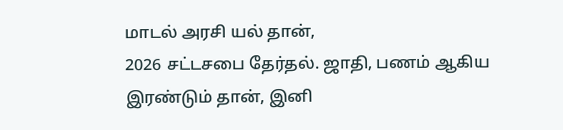மாடல் அரசி யல் தான்,
2026 சட்டசபை தேர்தல். ஜாதி, பணம் ஆகிய இரண்டும் தான், இனி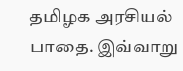தமிழக அரசியல் பாதை. இவ்வாறு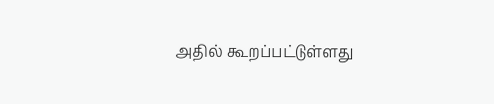அதில் கூறப்பட்டுள்ளது